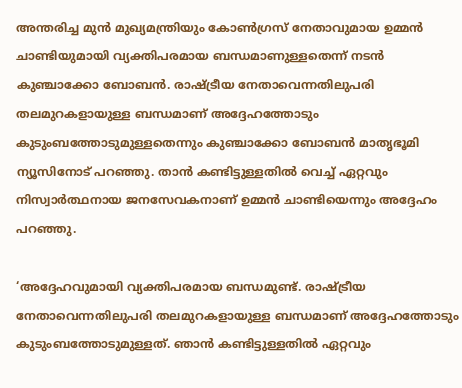അന്തരിച്ച മുന്‍ മുഖ്യമന്ത്രിയും കോണ്‍ഗ്രസ് നേതാവുമായ ഉമ്മന്‍ ചാണ്ടിയുമായി വ്യക്തിപരമായ ബന്ധമാണുള്ളതെന്ന് നടന്‍ കുഞ്ചാക്കോ ബോബന്‍. രാഷ്ട്രീയ നേതാവെന്നതിലുപരി തലമുറകളായുള്ള ബന്ധമാണ് അദ്ദേഹത്തോടും കുടുംബത്തോടുമുള്ളതെന്നും കുഞ്ചാക്കോ ബോബന്‍ മാതൃഭൂമി ന്യൂസിനോട് പറഞ്ഞു. താന്‍ കണ്ടിട്ടുള്ളതില്‍ വെച്ച് ഏറ്റവും നിസ്വാര്‍ത്ഥനായ ജനസേവകനാണ് ഉമ്മന്‍ ചാണ്ടിയെന്നും അദ്ദേഹം പറഞ്ഞു.

‘അദ്ദേഹവുമായി വ്യക്തിപരമായ ബന്ധമുണ്ട്. രാഷ്ട്രീയ നേതാവെന്നതിലുപരി തലമുറകളായുള്ള ബന്ധമാണ് അദ്ദേഹത്തോടും കുടുംബത്തോടുമുള്ളത്. ഞാന്‍ കണ്ടിട്ടുള്ളതില്‍ ഏറ്റവും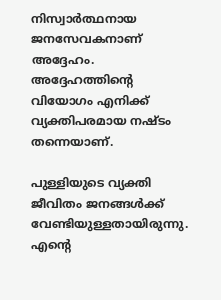നിസ്വാര്‍ത്ഥനായ ജനസേവകനാണ് അദ്ദേഹം. അദ്ദേഹത്തിന്റെ വിയോഗം എനിക്ക് വ്യക്തിപരമായ നഷ്ടം തന്നെയാണ്.

പുള്ളിയുടെ വ്യക്തി ജീവിതം ജനങ്ങള്‍ക്ക് വേണ്ടിയുള്ളതായിരുന്നു. എന്റെ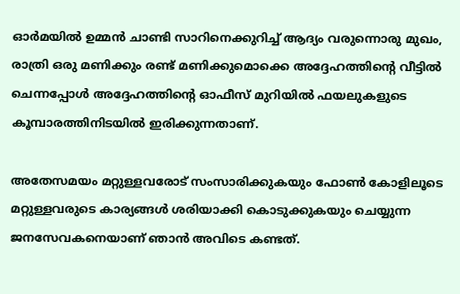ഓര്‍മയില്‍ ഉമ്മന്‍ ചാണ്ടി സാറിനെക്കുറിച്ച് ആദ്യം വരുന്നൊരു മുഖം, രാത്രി ഒരു മണിക്കും രണ്ട് മണിക്കുമൊക്കെ അദ്ദേഹത്തിന്റെ വീട്ടില്‍ ചെന്നപ്പോള്‍ അദ്ദേഹത്തിന്റെ ഓഫീസ് മുറിയില്‍ ഫയലുകളുടെ കൂമ്പാരത്തിനിടയില്‍ ഇരിക്കുന്നതാണ്.

അതേസമയം മറ്റുള്ളവരോട് സംസാരിക്കുകയും ഫോണ്‍ കോളിലൂടെ മറ്റുള്ളവരുടെ കാര്യങ്ങള്‍ ശരിയാക്കി കൊടുക്കുകയും ചെയ്യുന്ന ജനസേവകനെയാണ് ഞാന്‍ അവിടെ കണ്ടത്.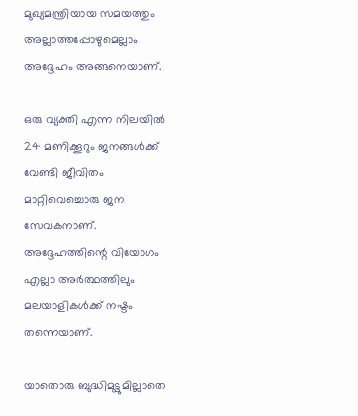മുഖ്യമന്ത്രിയായ സമയത്തും അല്ലാത്തപ്പോഴുമെല്ലാം അദ്ദേഹം അങ്ങനെയാണ്.

ഒരു വ്യക്തി എന്ന നിലയില്‍ 24 മണിക്കൂറും ജനങ്ങള്‍ക്ക് വേണ്ടി ജീവിതം മാറ്റിവെച്ചൊരു ജന സേവകനാണ്. അദ്ദേഹത്തിന്റെ വിയോഗം എല്ലാ അര്‍ത്ഥത്തിലും മലയാളികള്‍ക്ക് നഷ്ടം തന്നെയാണ്.

യാതൊരു ബുദ്ധിമുട്ടുമില്ലാതെ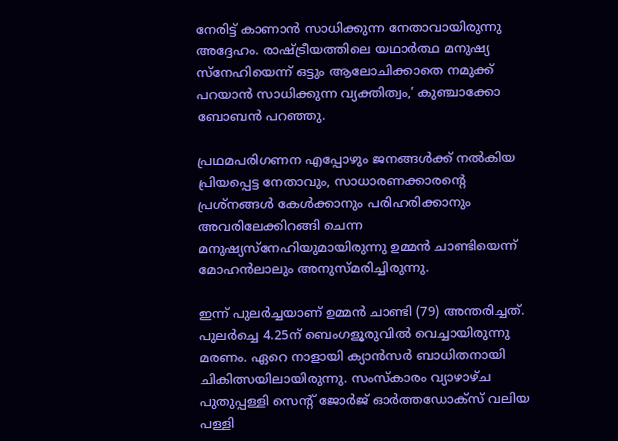നേരിട്ട് കാണാന്‍ സാധിക്കുന്ന നേതാവായിരുന്നു അദ്ദേഹം. രാഷ്ട്രീയത്തിലെ യഥാര്‍ത്ഥ മനുഷ്യ സ്‌നേഹിയെന്ന് ഒട്ടും ആലോചിക്കാതെ നമുക്ക് പറയാന്‍ സാധിക്കുന്ന വ്യക്തിത്വം,’ കുഞ്ചാക്കോ ബോബന്‍ പറഞ്ഞു.

പ്രഥമപരിഗണന എപ്പോഴും ജനങ്ങള്‍ക്ക് നല്‍കിയ പ്രിയപ്പെട്ട നേതാവും, സാധാരണക്കാരന്റെ പ്രശ്നങ്ങള്‍ കേള്‍ക്കാനും പരിഹരിക്കാനും അവരിലേക്കിറങ്ങി ചെന്ന മനുഷ്യസ്നേഹിയുമായിരുന്നു ഉമ്മന്‍ ചാണ്ടിയെന്ന് മോഹന്‍ലാലും അനുസ്മരിച്ചിരുന്നു.

ഇന്ന് പുലര്‍ച്ചയാണ് ഉമ്മന്‍ ചാണ്ടി (79) അന്തരിച്ചത്. പുലര്‍ച്ചെ 4.25ന് ബെംഗളൂരുവില്‍ വെച്ചായിരുന്നു മരണം. ഏറെ നാളായി ക്യാന്‍സര്‍ ബാധിതനായി ചികിത്സയിലായിരുന്നു. സംസ്‌കാരം വ്യാഴാഴ്ച പുതുപ്പള്ളി സെന്റ് ജോര്‍ജ് ഓര്‍ത്തഡോക്‌സ് വലിയ പള്ളി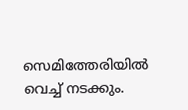സെമിത്തേരിയില്‍ വെച്ച് നടക്കും.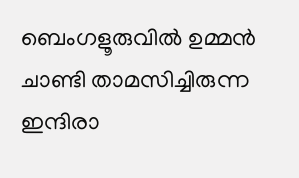ബെംഗളൂരുവില്‍ ഉമ്മന്‍ ചാണ്ടി താമസിച്ചിരുന്ന ഇന്ദിരാ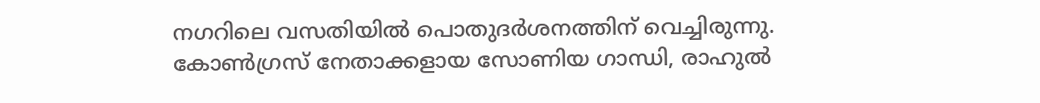നഗറിലെ വസതിയില്‍ പൊതുദര്‍ശനത്തിന് വെച്ചിരുന്നു. കോണ്‍ഗ്രസ് നേതാക്കളായ സോണിയ ഗാന്ധി, രാഹുല്‍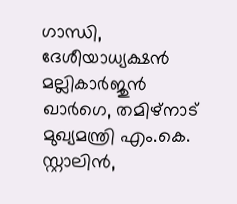ഗാന്ധി, ദേശീയാധ്യക്ഷന്‍ മല്ലികാര്‍ജുന്‍ ഖാര്‍ഗെ, തമിഴ്നാട് മുഖ്യമന്ത്രി എം.കെ. സ്റ്റാലിന്‍,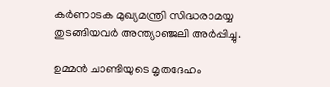കര്‍ണാടക മുഖ്യമന്ത്രി സിദ്ധരാമയ്യ തുടങ്ങിയവര്‍ അന്ത്യാഞ്ജലി അര്‍പ്പിച്ചു.

ഉമ്മന്‍ ചാണ്ടിയുടെ മൃതദേഹം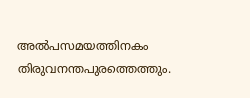അല്‍പസമയത്തിനകം തിരുവനന്തപുരത്തെത്തും.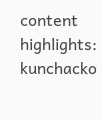content highlights: kunchacko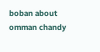boban about omman chandy